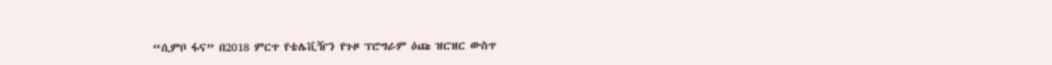“ሲምቦ ፋና” በ2018 ምርጥ የቴሌቪዥን የጉዞ ፕሮግራም ዕጩ ዝርዝር ውስጥ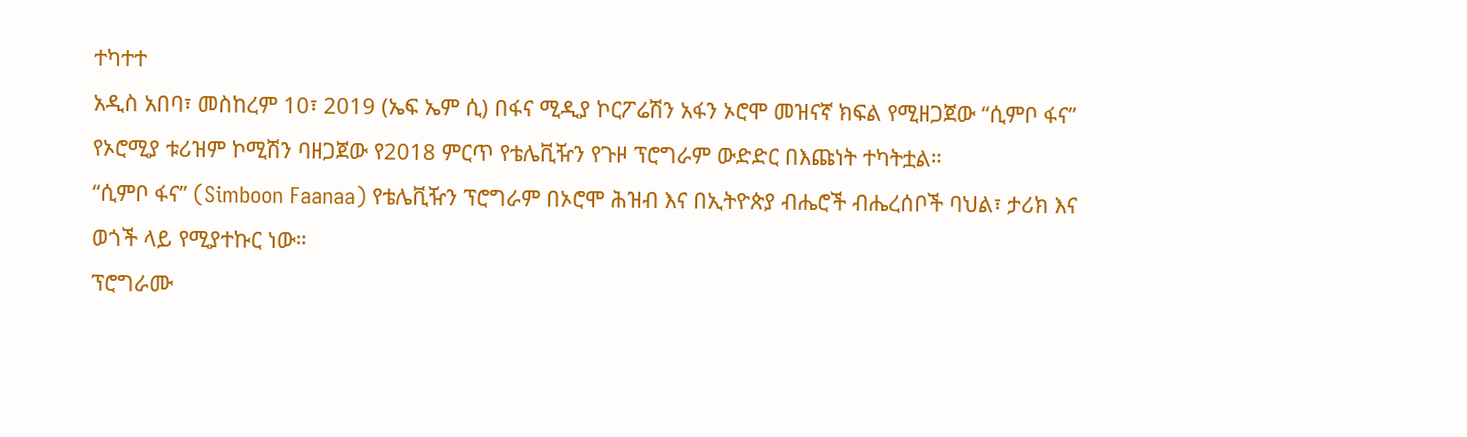ተካተተ
አዲስ አበባ፣ መስከረም 10፣ 2019 (ኤፍ ኤም ሲ) በፋና ሚዲያ ኮርፖሬሽን አፋን ኦሮሞ መዝናኛ ክፍል የሚዘጋጀው “ሲምቦ ፋና” የኦሮሚያ ቱሪዝም ኮሚሽን ባዘጋጀው የ2018 ምርጥ የቴሌቪዥን የጉዞ ፕሮግራም ውድድር በእጩነት ተካትቷል።
“ሲምቦ ፋና” (Simboon Faanaa) የቴሌቪዥን ፕሮግራም በኦሮሞ ሕዝብ እና በኢትዮጵያ ብሔሮች ብሔረሰቦች ባህል፣ ታሪክ እና ወጎች ላይ የሚያተኩር ነው።
ፕሮግራሙ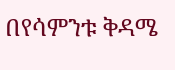በየሳምንቱ ቅዳሜ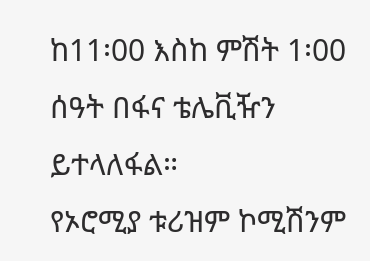ከ11፡00 እስከ ምሽት 1፡00 ሰዓት በፋና ቴሌቪዥን ይተላለፋል።
የኦሮሚያ ቱሪዝም ኮሚሽንም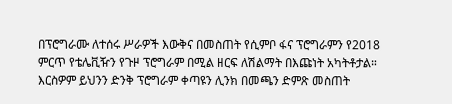በፕሮግራሙ ለተሰሩ ሥራዎች እውቅና በመስጠት የሲምቦ ፋና ፕሮግራምን የ2018 ምርጥ የቴሌቪዥን የጉዞ ፕሮግራም በሚል ዘርፍ ለሽልማት በእጩነት አካትቶታል።
እርስዎም ይህንን ድንቅ ፕሮግራም ቀጣዩን ሊንክ በመጫን ድምጽ መስጠት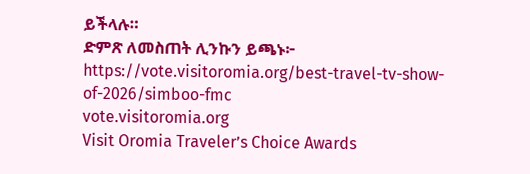ይችላሉ።
ድምጽ ለመስጠት ሊንኩን ይጫኑ፦ https://vote.visitoromia.org/best-travel-tv-show-of-2026/simboo-fmc
vote.visitoromia.org
Visit Oromia Traveler’s Choice Awards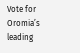Vote for Oromia’s leading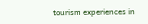tourism experiences in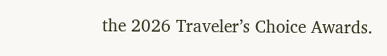the 2026 Traveler’s Choice Awards.